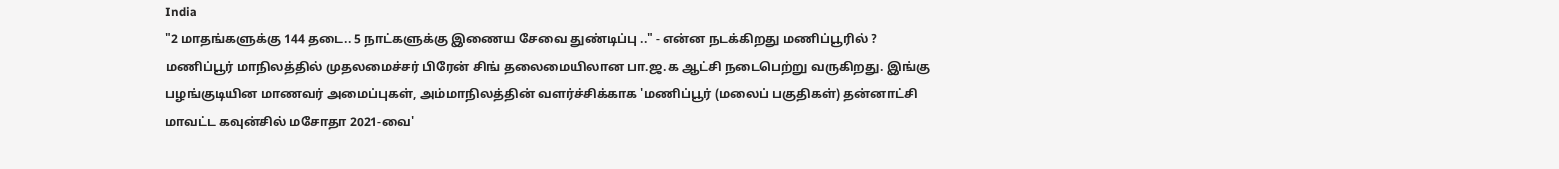India
"2 மாதங்களுக்கு 144 தடை.. 5 நாட்களுக்கு இணைய சேவை துண்டிப்பு .." - என்ன நடக்கிறது மணிப்பூரில் ?
மணிப்பூர் மாநிலத்தில் முதலமைச்சர் பிரேன் சிங் தலைமையிலான பா.ஜ.க ஆட்சி நடைபெற்று வருகிறது. இங்கு பழங்குடியின மாணவர் அமைப்புகள், அம்மாநிலத்தின் வளர்ச்சிக்காக 'மணிப்பூர் (மலைப் பகுதிகள்) தன்னாட்சி மாவட்ட கவுன்சில் மசோதா 2021-வை'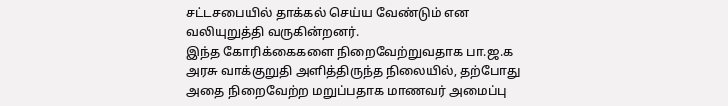சட்டசபையில் தாக்கல் செய்ய வேண்டும் என வலியுறுத்தி வருகின்றனர்.
இந்த கோரிக்கைகளை நிறைவேற்றுவதாக பா.ஜ.க அரசு வாக்குறுதி அளித்திருந்த நிலையில், தற்போது அதை நிறைவேற்ற மறுப்பதாக மாணவர் அமைப்பு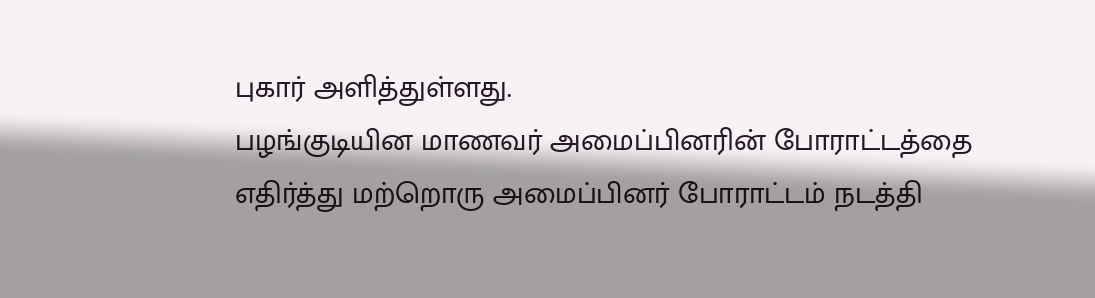புகார் அளித்துள்ளது.
பழங்குடியின மாணவர் அமைப்பினரின் போராட்டத்தை எதிர்த்து மற்றொரு அமைப்பினர் போராட்டம் நடத்தி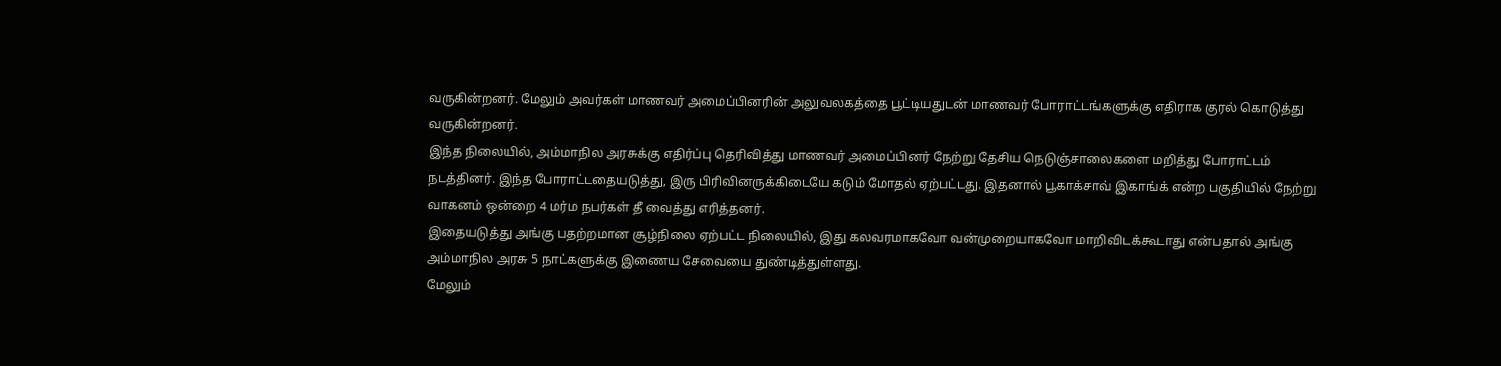வருகின்றனர். மேலும் அவர்கள் மாணவர் அமைப்பினரின் அலுவலகத்தை பூட்டியதுடன் மாணவர் போராட்டங்களுக்கு எதிராக குரல் கொடுத்து வருகின்றனர்.
இந்த நிலையில், அம்மாநில அரசுக்கு எதிர்ப்பு தெரிவித்து மாணவர் அமைப்பினர் நேற்று தேசிய நெடுஞ்சாலைகளை மறித்து போராட்டம் நடத்தினர். இந்த போராட்டதையடுத்து, இரு பிரிவினருக்கிடையே கடும் மோதல் ஏற்பட்டது. இதனால் பூகாக்சாவ் இகாங்க் என்ற பகுதியில் நேற்று வாகனம் ஒன்றை 4 மர்ம நபர்கள் தீ வைத்து எரித்தனர்.
இதையடுத்து அங்கு பதற்றமான சூழ்நிலை ஏற்பட்ட நிலையில், இது கலவரமாகவோ வன்முறையாகவோ மாறிவிடக்கூடாது என்பதால் அங்கு அம்மாநில அரசு 5 நாட்களுக்கு இணைய சேவையை துண்டித்துள்ளது.
மேலும்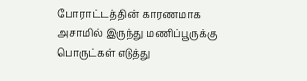போராட்டத்தின் காரணமாக அசாமில் இருந்து மணிப்பூருக்கு பொருட்கள் எடுத்து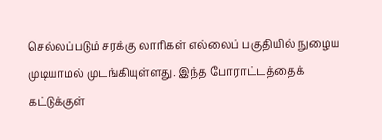செல்லப்படும் சரக்கு லாரிகள் எல்லைப் பகுதியில் நுழைய முடியாமல் முடங்கியுள்ளது. இந்த போராட்டத்தைக் கட்டுக்குள்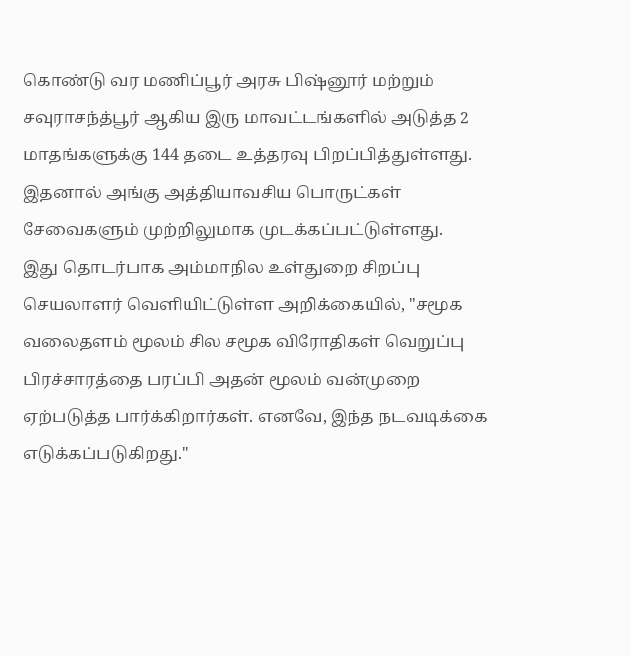கொண்டு வர மணிப்பூர் அரசு பிஷ்னூர் மற்றும் சவுராசந்த்பூர் ஆகிய இரு மாவட்டங்களில் அடுத்த 2 மாதங்களுக்கு 144 தடை உத்தரவு பிறப்பித்துள்ளது. இதனால் அங்கு அத்தியாவசிய பொருட்கள் சேவைகளும் முற்றிலுமாக முடக்கப்பட்டுள்ளது.
இது தொடர்பாக அம்மாநில உள்துறை சிறப்பு செயலாளர் வெளியிட்டுள்ள அறிக்கையில், "சமூக வலைதளம் மூலம் சில சமூக விரோதிகள் வெறுப்பு பிரச்சாரத்தை பரப்பி அதன் மூலம் வன்முறை ஏற்படுத்த பார்க்கிறார்கள். எனவே, இந்த நடவடிக்கை எடுக்கப்படுகிறது."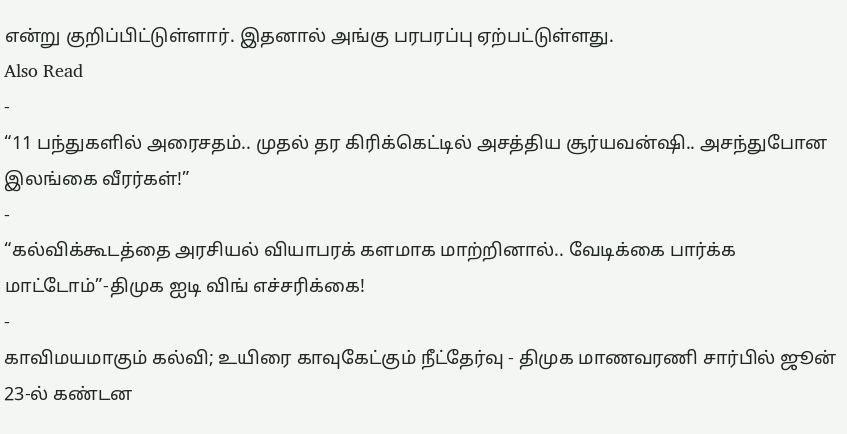என்று குறிப்பிட்டுள்ளார். இதனால் அங்கு பரபரப்பு ஏற்பட்டுள்ளது.
Also Read
-
“11 பந்துகளில் அரைசதம்.. முதல் தர கிரிக்கெட்டில் அசத்திய சூர்யவன்ஷி.. அசந்துபோன இலங்கை வீரர்கள்!”
-
“கல்விக்கூடத்தை அரசியல் வியாபரக் களமாக மாற்றினால்.. வேடிக்கை பார்க்க மாட்டோம்”-திமுக ஐடி விங் எச்சரிக்கை!
-
காவிமயமாகும் கல்வி; உயிரை காவுகேட்கும் நீட்தேர்வு - திமுக மாணவரணி சார்பில் ஜூன் 23-ல் கண்டன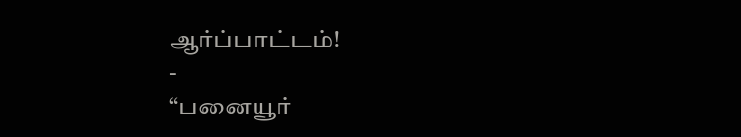ஆர்ப்பாட்டம்!
-
“பனையூர்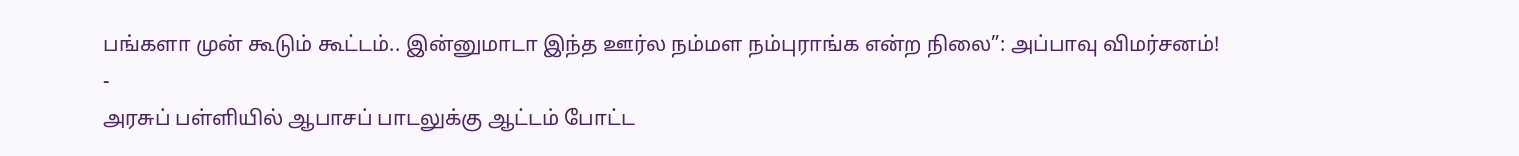பங்களா முன் கூடும் கூட்டம்.. இன்னுமாடா இந்த ஊர்ல நம்மள நம்புராங்க என்ற நிலை”: அப்பாவு விமர்சனம்!
-
அரசுப் பள்ளியில் ஆபாசப் பாடலுக்கு ஆட்டம் போட்ட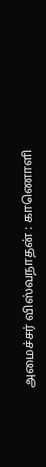அமைச்சர் விஸ்வநாதன் : காணொளி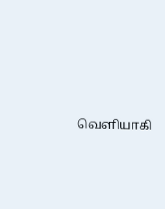வெளியாகி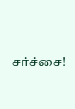சர்ச்சை!